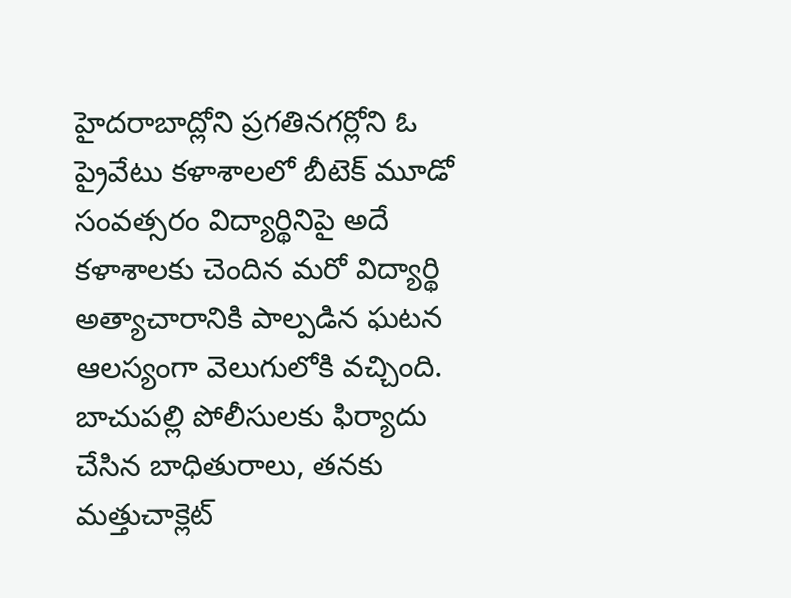హైదరాబాద్లోని ప్రగతినగర్లోని ఓ ప్రైవేటు కళాశాలలో బీటెక్ మూడో సంవత్సరం విద్యార్థినిపై అదే కళాశాలకు చెందిన మరో విద్యార్థి అత్యాచారానికి పాల్పడిన ఘటన ఆలస్యంగా వెలుగులోకి వచ్చింది. బాచుపల్లి పోలీసులకు ఫిర్యాదు చేసిన బాధితురాలు, తనకు మత్తుచాక్లెట్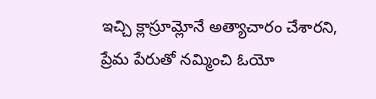ఇచ్చి క్లాస్రూమ్లోనే అత్యాచారం చేశారని, ప్రేమ పేరుతో నమ్మించి ఓయో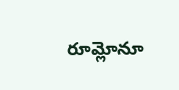రూమ్లోనూ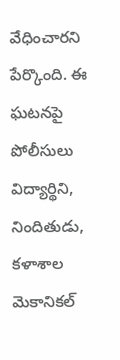వేధించారని పేర్కొంది. ఈ ఘటనపై పోలీసులు విద్యార్థిని, నిందితుడు, కళాశాల మెకానికల్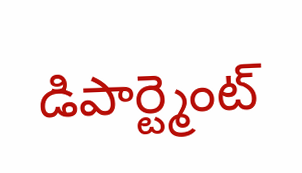డిపార్ట్మెంట్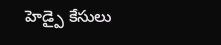హెడ్పై కేసులు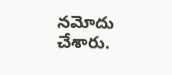నమోదు చేశారు.